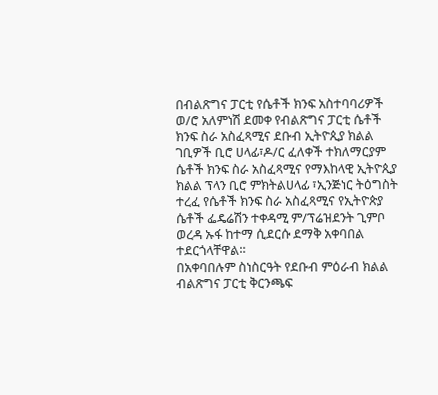በብልጽግና ፓርቲ የሴቶች ክንፍ አስተባባሪዎች ወ/ሮ አለምነሽ ደመቀ የብልጽግና ፓርቲ ሴቶች ክንፍ ስራ አስፈጻሚና ደቡብ ኢትዮጲያ ክልል ገቢዎች ቢሮ ሀላፊ፣ዶ/ር ፈለቀች ተክለማርያም ሴቶች ክንፍ ስራ አስፈጻሚና የማእከላዊ ኢትዮጲያ ክልል ፕላን ቢሮ ምክትልሀላፊ ፣ኢንጅነር ትዕግስት ተረፈ የሴቶች ክንፍ ስራ አስፈጻሚና የኢትዮጵያ ሴቶች ፌዴሬሽን ተቀዳሚ ም/ፕሬዝደንት ጊምቦ ወረዳ ኡፋ ከተማ ሲደርሱ ደማቅ አቀባበል ተደርጎላቸዋል።
በአቀባበሉም ስነስርዓት የደቡብ ምዕራብ ክልል ብልጽግና ፓርቲ ቅርንጫፍ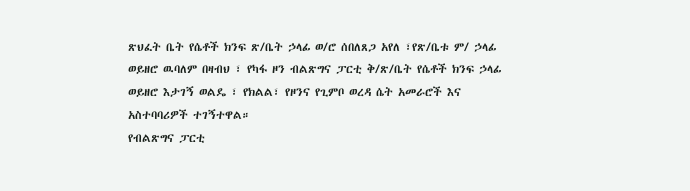ጽህፈት ቤት የሴቶች ክንፍ ጽ/ቤት ኃላፊ ወ/ሮ ሰበለጸጋ አየለ ፣የጽ/ቤቱ ም/ ኃላፊ ወይዘሮ ዉባለም በዛብህ ፣ የካፋ ዞን ብልጽግና ፓርቲ ቅ/ጽ/ቤት የሴቶች ክንፍ ኃላፊ ወይዘሮ እታገኝ ወልዴ ፣ የክልል፣ የዞንና የጊምቦ ወረዳ ሴት አመራሮች እና አስተባባሪዎች ተገኝተዋል።
የብልጽግና ፓርቲ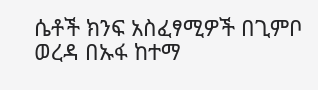ሴቶች ክንፍ አስፈፃሚዎች በጊምቦ ወረዳ በኡፋ ከተማ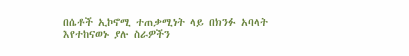በሴቶች ኢኮኖሚ ተጠቃሚነት ላይ በክንፉ አባላት እየተከናወኑ ያሉ ስራዎችን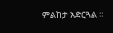ምልከታ አድርጓል ።